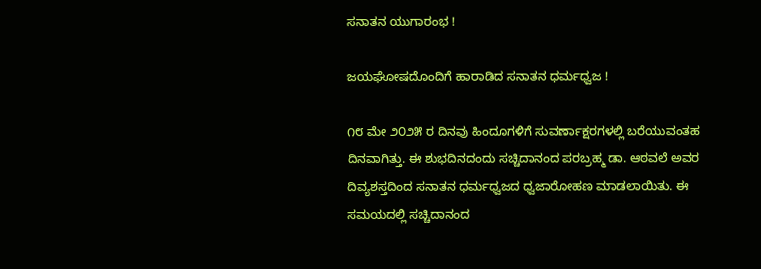ಸನಾತನ ಯುಗಾರಂಭ !

ಜಯಘೋಷದೊಂದಿಗೆ ಹಾರಾಡಿದ ಸನಾತನ ಧರ್ಮಧ್ವಜ !

೧೮ ಮೇ ೨೦೨೫ ರ ದಿನವು ಹಿಂದೂಗಳಿಗೆ ಸುವರ್ಣಾಕ್ಷರಗಳಲ್ಲಿ ಬರೆಯುವಂತಹ ದಿನವಾಗಿತ್ತು. ಈ ಶುಭದಿನದಂದು ಸಚ್ಚಿದಾನಂದ ಪರಬ್ರಹ್ಮ ಡಾ. ಆಠವಲೆ ಅವರ ದಿವ್ಯಶಸ್ತದಿಂದ ಸನಾತನ ಧರ್ಮಧ್ವಜದ ಧ್ವಜಾರೋಹಣ ಮಾಡಲಾಯಿತು. ಈ ಸಮಯದಲ್ಲಿ ಸಚ್ಚಿದಾನಂದ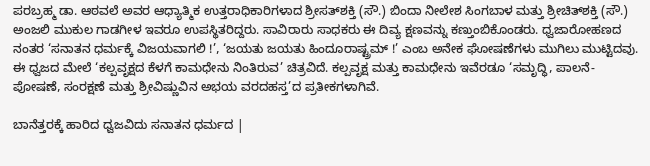ಪರಬ್ರಹ್ಮ ಡಾ. ಆಠವಲೆ ಅವರ ಆಧ್ಯಾತ್ಮಿಕ ಉತ್ತರಾಧಿಕಾರಿಗಳಾದ ಶ್ರೀಸತ್‌ಶಕ್ತಿ (ಸೌ.) ಬಿಂದಾ ನೀಲೇಶ ಸಿಂಗಬಾಳ ಮತ್ತು ಶ್ರೀಚಿತ್‌ಶಕ್ತಿ (ಸೌ.) ಅಂಜಲಿ ಮುಕುಲ ಗಾಡಗೀಳ ಇವರೂ ಉಪಸ್ಥಿತರಿದ್ದರು. ಸಾವಿರಾರು ಸಾಧಕರು ಈ ದಿವ್ಯ ಕ್ಷಣವನ್ನು ಕಣ್ತುಂಬಿಕೊಂಡರು. ಧ್ವಜಾರೋಹಣದ ನಂತರ ‘ಸನಾತನ ಧರ್ಮಕ್ಕೆ ವಿಜಯವಾಗಲಿ !’, ‘ಜಯತು ಜಯತು ಹಿಂದೂರಾಷ್ಟ್ರಮ್‌ !’ ಎಂಬ ಅನೇಕ ಘೋಷಣೆಗಳು ಮುಗಿಲು ಮುಟ್ಟಿದವು. ಈ ಧ್ವಜದ ಮೇಲೆ ‘ಕಲ್ಪವೃಕ್ಷದ ಕೆಳಗೆ ಕಾಮಧೇನು ನಿಂತಿರುವ’ ಚಿತ್ರವಿದೆ. ಕಲ್ಪವೃಕ್ಷ ಮತ್ತು ಕಾಮಧೇನು ಇವೆರಡೂ ‘ಸಮೃದ್ಧಿ, ಪಾಲನೆ-ಪೋಷಣೆ, ಸಂರಕ್ಷಣೆ ಮತ್ತು ಶ್ರೀವಿಷ್ಣುವಿನ ಅಭಯ ವರದಹಸ್ತ’ದ ಪ್ರತೀಕಗಳಾಗಿವೆ.

ಬಾನೆತ್ತರಕ್ಕೆ ಹಾರಿದ ಧ್ವಜವಿದು ಸನಾತನ ಧರ್ಮದ |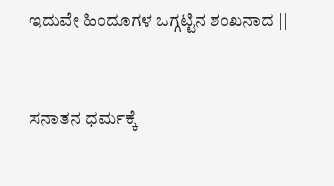ಇದುವೇ ಹಿಂದೂಗಳ ಒಗ್ಗಟ್ಟಿನ ಶಂಖನಾದ ||



ಸನಾತನ ಧರ್ಮಕ್ಕೆ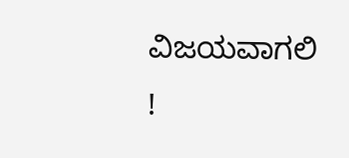ವಿಜಯವಾಗಲಿ !